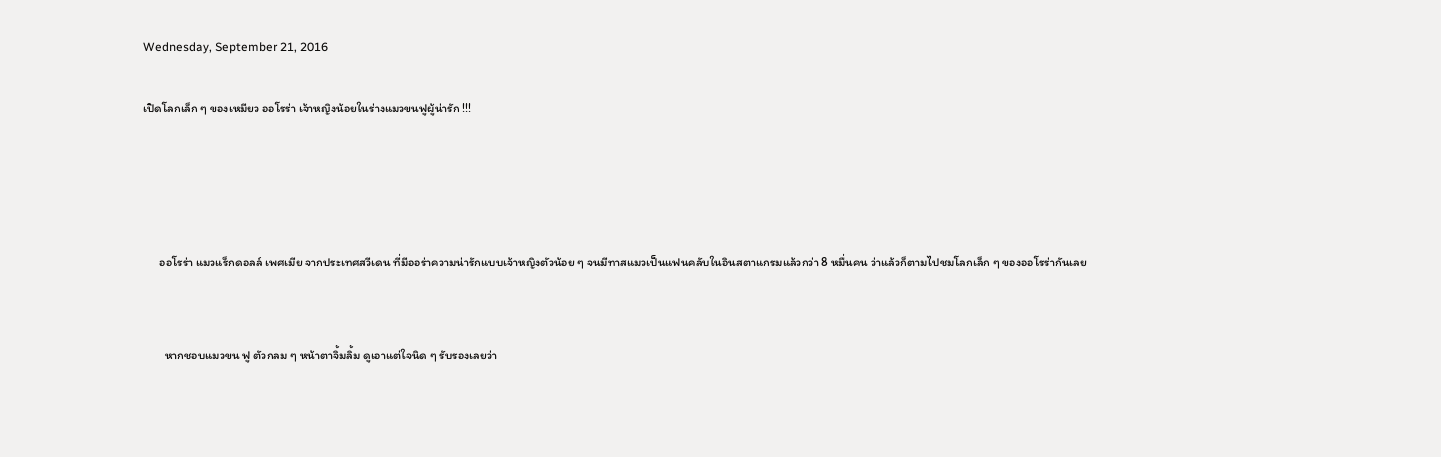Wednesday, September 21, 2016

เปิดโลกเล็ก ๆ ของเหมียว ออโรร่า เจ้าหญิงน้อยในร่างแมวขนฟูผู้น่ารัก !!!




      ออโรร่า แมวแร็กดอลล์ เพศเมีย จากประเทศสวีเดน ที่มีออร่าความน่ารักแบบเจ้าหญิงตัวน้อย ๆ จนมีทาสแมวเป็นแฟนคลับในอินสตาแกรมแล้วกว่า 8 หมื่นคน ว่าแล้วก็ตามไปชมโลกเล็ก ๆ ของออโรร่ากันเลย


        หากชอบแมวขน ฟู ตัวกลม ๆ หน้าตาจิ้มลิ้ม ดูเอาแต่ใจนิด ๆ รับรองเลยว่า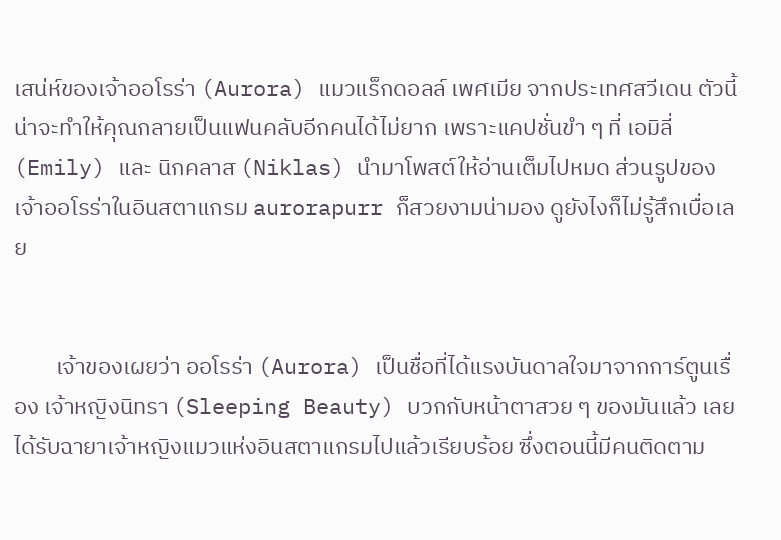เสน่ห์ของเจ้าออโรร่า (Aurora) แมวแร็กดอลล์ เพศเมีย จากประเทศสวีเดน ตัวนี้ น่าจะทำให้คุณกลายเป็นแฟนคลับอีกคนได้ไม่ยาก เพราะแคปชั่นขำ ๆ ที่ เอมิลี่ (Emily) และ นิกคลาส (Niklas) นำมาโพสต์ให้อ่านเต็มไปหมด ส่วนรูปของเจ้าออโรร่าในอินสตาแกรม aurorapurr ก็สวยงามน่ามอง ดูยังไงก็ไม่รู้สึกเบื่อเลย


        เจ้าของเผยว่า ออโรร่า (Aurora) เป็นชื่อที่ได้แรงบันดาลใจมาจากการ์ตูนเรื่อง เจ้าหญิงนิทรา (Sleeping Beauty) บวกกับหน้าตาสวย ๆ ของมันแล้ว เลยได้รับฉายาเจ้าหญิงแมวแห่งอินสตาแกรมไปแล้วเรียบร้อย ซึ่งตอนนี้มีคนติดตาม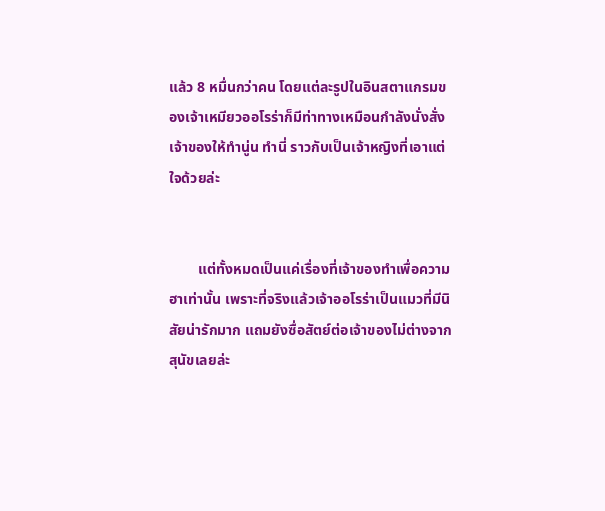แล้ว 8 หมื่นกว่าคน โดยแต่ละรูปในอินสตาแกรมของเจ้าเหมียวออโรร่าก็มีท่าทางเหมือนกำลังนั่งสั่ง เจ้าของให้ทำนู่น ทำนี่ ราวกับเป็นเจ้าหญิงที่เอาแต่ใจด้วยล่ะ


        แต่ทั้งหมดเป็นแค่เรื่องที่เจ้าของทำเพื่อความฮาเท่านั้น เพราะที่จริงแล้วเจ้าออโรร่าเป็นแมวที่มีนิสัยน่ารักมาก แถมยังซื่อสัตย์ต่อเจ้าของไม่ต่างจากสุนัขเลยล่ะ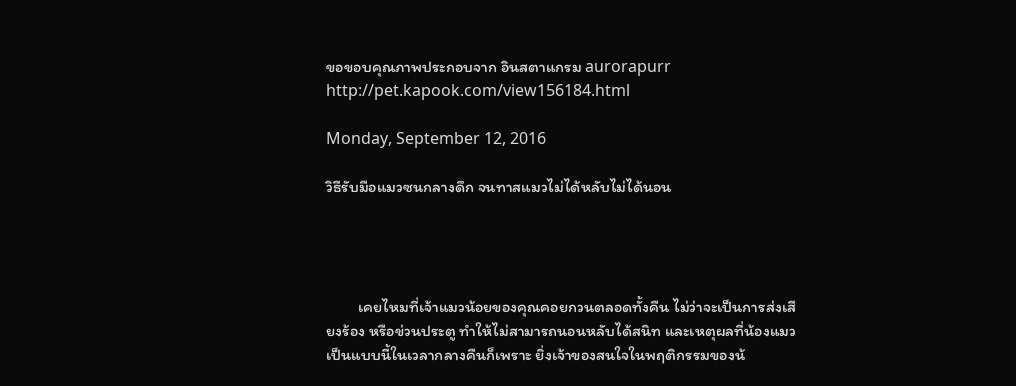ขอขอบคุณภาพประกอบจาก อินสตาแกรม aurorapurr
http://pet.kapook.com/view156184.html

Monday, September 12, 2016

วิธีรับมือแมวซนกลางดึก จนทาสแมวไม่ได้หลับไม่ได้นอน




         เคยไหมที่เจ้าแมวน้อยของคุณคอยกวนตลอดทั้งคืน ไม่ว่าจะเป็นการส่งเสียงร้อง หรือข่วนประตู ทำให้ไม่สามารถนอนหลับได้สนิท และเหตุผลที่น้องแมวเป็นแบบนี้ในเวลากลางคืนก็เพราะ ยิ่งเจ้าของสนใจในพฤติกรรมของน้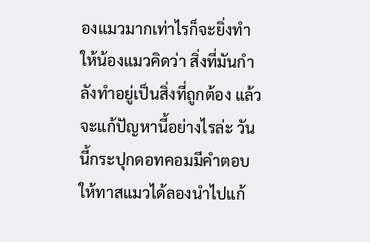องแมวมากเท่าไรก็จะยิ่งทำให้น้องแมวคิดว่า สิ่งที่มันกำลังทำอยู่เป็นสิ่งที่ถูกต้อง แล้วจะแก้ปัญหานี้อย่างไรล่ะ วันนี้กระปุกดอทคอมมีคำตอบให้ทาสแมวได้ลองนำไปแก้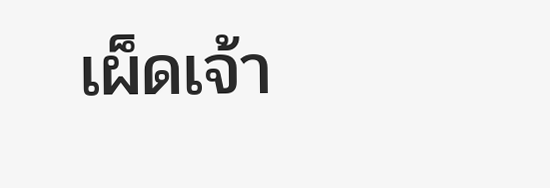เผ็ดเจ้า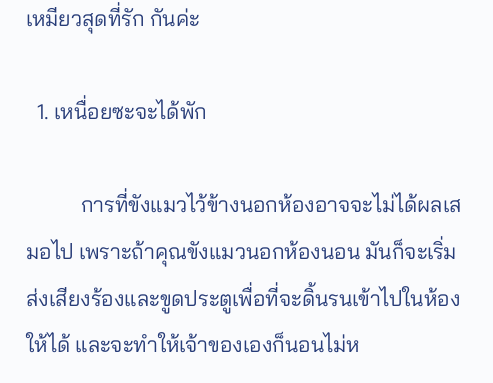เหมียวสุดที่รัก กันค่ะ

  1. เหนื่อยซะจะได้พัก

          การที่ขังแมวไว้ข้างนอกห้องอาจจะไม่ได้ผลเสมอไป เพราะถ้าคุณขังแมวนอกห้องนอน มันก็จะเริ่มส่งเสียงร้องและขูดประตูเพื่อที่จะดิ้นรนเข้าไปในห้องให้ได้ และจะทำให้เจ้าของเองก็นอนไม่ห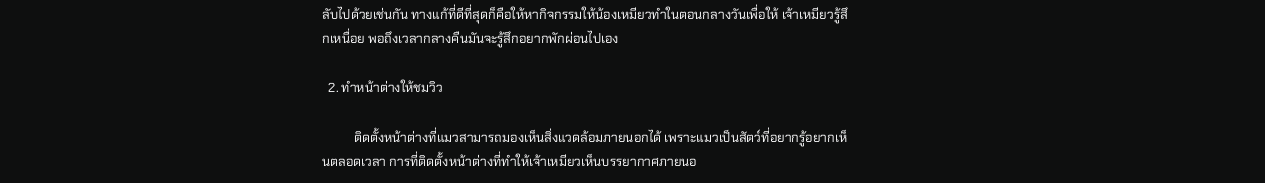ลับไปด้วยเช่นกัน ทางแก้ที่ดีที่สุดก็คือให้หากิจกรรมให้น้องเหมียวทำในตอนกลางวันเพื่อให้ เจ้าเหมียวรู้สึกเหนื่อย พอถึงเวลากลางคืนมันจะรู้สึกอยากพักผ่อนไปเอง

  2. ทำหน้าต่างให้ชมวิว

          ติดตั้งหน้าต่างที่แมวสามารถมองเห็นสิ่งแวดล้อมภายนอกได้ เพราะแมวเป็นสัตว์ที่อยากรู้อยากเห็นตลอดเวลา การที่ติดตั้งหน้าต่างที่ทำให้เจ้าเหมียวเห็นบรรยากาศภายนอ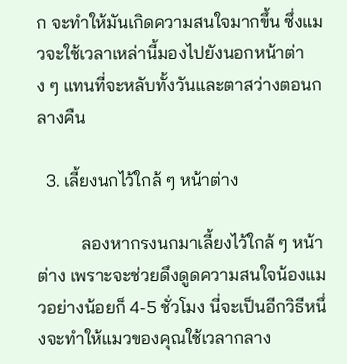ก จะทำให้มันเกิดความสนใจมากขึ้น ซึ่งแมวจะใช้เวลาเหล่านี้มองไปยังนอกหน้าต่าง ๆ แทนที่จะหลับทั้งวันและตาสว่างตอนกลางคืน

  3. เลี้ยงนกไว้ใกล้ ๆ หน้าต่าง

          ลองหากรงนกมาเลี้ยงไว้ใกล้ ๆ หน้าต่าง เพราะจะช่วยดึงดูดความสนใจน้องแมวอย่างน้อยก็ 4-5 ชั่วโมง นี่จะเป็นอีกวิธีหนึ่งจะทำให้แมวของคุณใช้เวลากลาง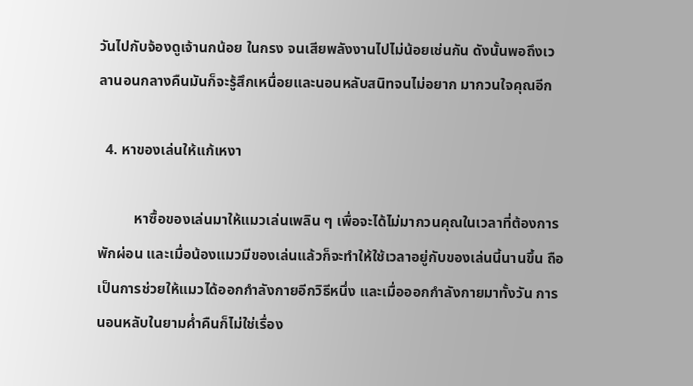วันไปกับจ้องดูเจ้านกน้อย ในกรง จนเสียพลังงานไปไม่น้อยเช่นกัน ดังนั้นพอถึงเวลานอนกลางคืนมันก็จะรู้สึกเหนื่อยและนอนหลับสนิทจนไม่อยาก มากวนใจคุณอีก

  4. หาของเล่นให้แก้เหงา

          หาซื้อของเล่นมาให้แมวเล่นเพลิน ๆ เพื่อจะได้ไม่มากวนคุณในเวลาที่ต้องการพักผ่อน และเมื่อน้องแมวมีของเล่นแล้วก็จะทำให้ใช้เวลาอยู่กับของเล่นนี้นานขึ้น ถือเป็นการช่วยให้แมวได้ออกกำลังกายอีกวิธีหนึ่ง และเมื่อออกกำลังกายมาทั้งวัน การนอนหลับในยามค่ำคืนก็ไม่ใช่เรื่อง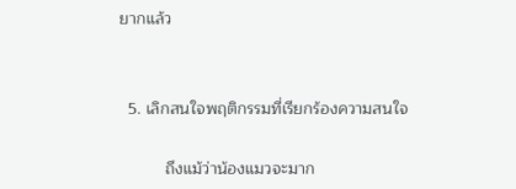ยากแล้ว


  5. เลิกสนใจพฤติกรรมที่เรียกร้องความสนใจ

          ถึงแม้ว่าน้องแมวจะมาก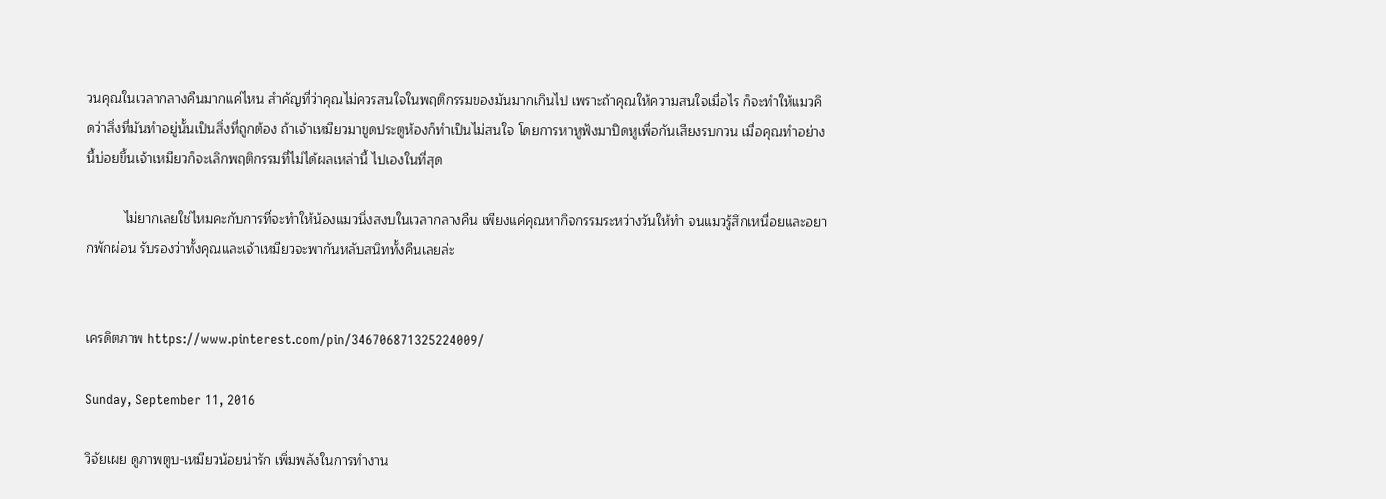วนคุณในเวลากลางคืนมากแค่ไหน สำคัญที่ว่าคุณไม่ควรสนใจในพฤติกรรมของมันมากเกินไป เพราะถ้าคุณให้ความสนใจเมื่อไร ก็จะทำให้แมวคิดว่าสิ่งที่มันทำอยู่นั้นเป็นสิ่งที่ถูกต้อง ถ้าเจ้าเหมียวมาขูดประตูห้องก็ทำเป็นไม่สนใจ โดยการหาหูฟังมาปิดหูเพื่อกันเสียงรบกวน เมื่อคุณทำอย่างนี้บ่อยขึ้นเจ้าเหมียวก็จะเลิกพฤติกรรมที่ไม่ได้ผลเหล่านี้ ไปเองในที่สุด

          ไม่ยากเลยใช่ไหมคะกับการที่จะทำให้น้องแมวนิ่งสงบในเวลากลางคืน เพียงแค่คุณหากิจกรรมระหว่างวันให้ทำ จนแมวรู้สึกเหนื่อยและอยากพักผ่อน รับรองว่าทั้งคุณและเจ้าเหมียวจะพากันหลับสนิททั้งคืนเลยล่ะ


เครดิตภาพ https://www.pinterest.com/pin/346706871325224009/

Sunday, September 11, 2016

วิจัยเผย ดูภาพตูบ-เหมียวน้อยน่ารัก เพิ่มพลังในการทำงาน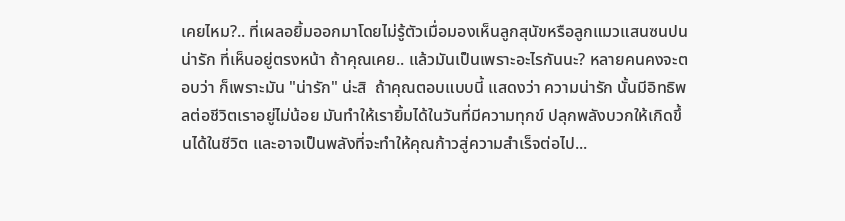เคยไหม?.. ที่เผลอยิ้มออกมาโดยไม่รู้ตัวเมื่อมองเห็นลูกสุนัขหรือลูกแมวแสนซนปนน่ารัก ที่เห็นอยู่ตรงหน้า ถ้าคุณเคย.. แล้วมันเป็นเพราะอะไรกันนะ? หลายคนคงจะตอบว่า ก็เพราะมัน "น่ารัก" น่ะสิ  ถ้าคุณตอบแบบนี้ แสดงว่า ความน่ารัก นั้นมีอิทธิพลต่อชีวิตเราอยู่ไม่น้อย มันทำให้เรายิ้มได้ในวันที่มีความทุกข์ ปลุกพลังบวกให้เกิดขึ้นได้ในชีวิต และอาจเป็นพลังที่จะทำให้คุณก้าวสู่ความสำเร็จต่อไป...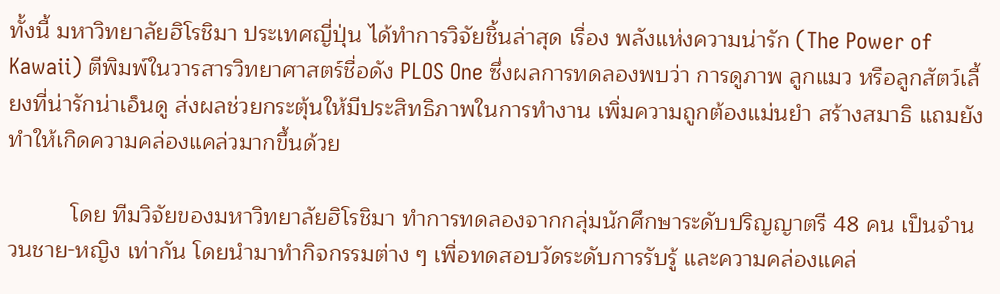ทั้งนี้ มหาวิทยาลัยฮิโรชิมา ประเทศญี่ปุ่น ได้ทำการวิจัยชิ้นล่าสุด เรื่อง พลังแห่งความน่ารัก (The Power of Kawaii) ตีพิมพ์ในวารสารวิทยาศาสตร์ชื่อดัง PLOS One ซึ่งผลการทดลองพบว่า การดูภาพ ลูกแมว หรือลูกสัตว์เลี้ยงที่น่ารักน่าเอ็นดู ส่งผลช่วยกระตุ้นให้มีประสิทธิภาพในการทำงาน เพิ่มความถูกต้องแม่นยำ สร้างสมาธิ แถมยังทำให้เกิดความคล่องแคล่วมากขึ้นด้วย

          โดย ทีมวิจัยของมหาวิทยาลัยฮิโรชิมา ทำการทดลองจากกลุ่มนักศึกษาระดับปริญญาตรี 48 คน เป็นจำนวนชาย-หญิง เท่ากัน โดยนำมาทำกิจกรรมต่าง ๆ เพื่อทดสอบวัดระดับการรับรู้ และความคล่องแคล่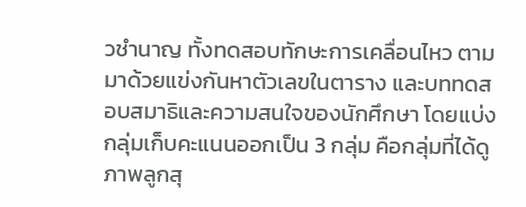วชำนาญ ทั้งทดสอบทักษะการเคลื่อนไหว ตามมาด้วยแข่งกันหาตัวเลขในตาราง และบททดสอบสมาธิและความสนใจของนักศึกษา โดยแบ่งกลุ่มเก็บคะแนนออกเป็น 3 กลุ่ม คือกลุ่มที่ได้ดูภาพลูกสุ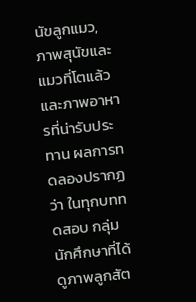นัขลูกแมว, ภาพสุนัขและแมวที่โตแล้ว และภาพอาหารที่น่ารับประทาน ผลการทดลองปรากฏว่า ในทุกบททดสอบ กลุ่มนักศึกษาที่ได้ดูภาพลูกสัต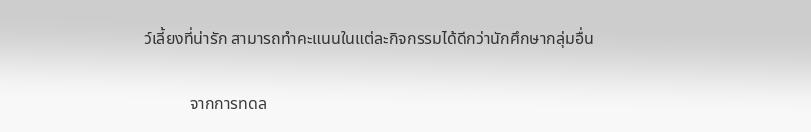ว์เลี้ยงที่น่ารัก สามารถทำคะแนนในแต่ละกิจกรรมได้ดีกว่านักศึกษากลุ่มอื่น

           จากการทดล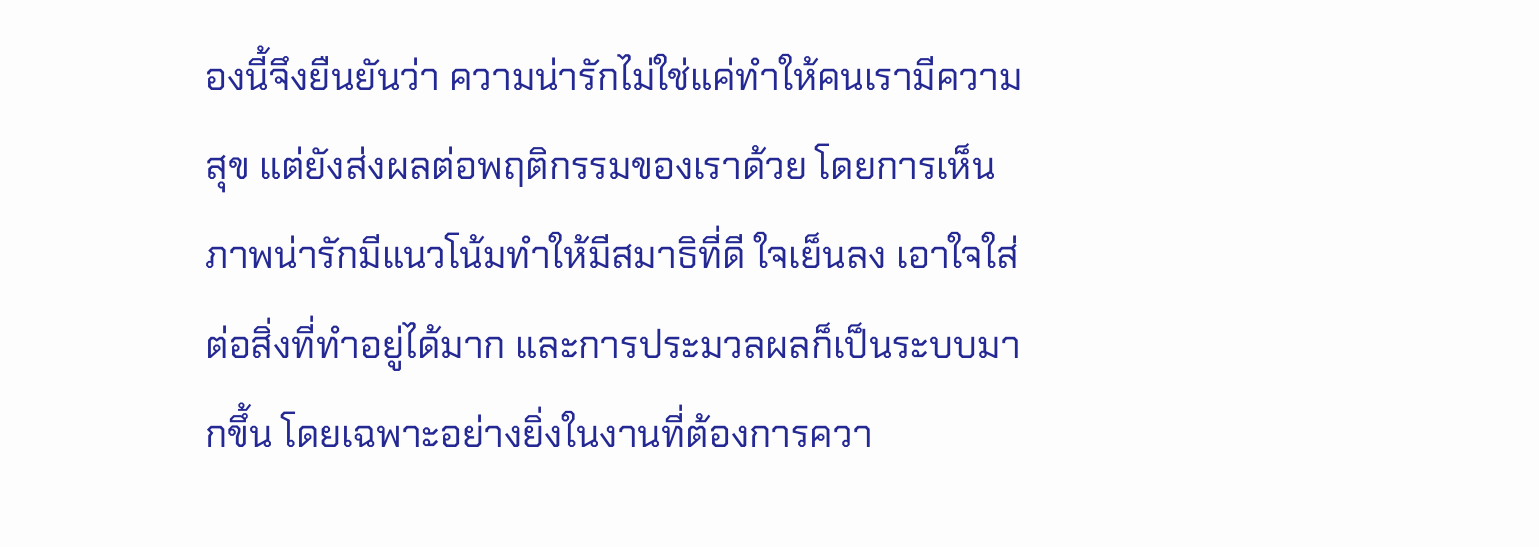องนี้จึงยืนยันว่า ความน่ารักไม่ใช่แค่ทำให้คนเรามีความสุข แต่ยังส่งผลต่อพฤติกรรมของเราด้วย โดยการเห็นภาพน่ารักมีแนวโน้มทำให้มีสมาธิที่ดี ใจเย็นลง เอาใจใส่ต่อสิ่งที่ทำอยู่ได้มาก และการประมวลผลก็เป็นระบบมากขึ้น โดยเฉพาะอย่างยิ่งในงานที่ต้องการควา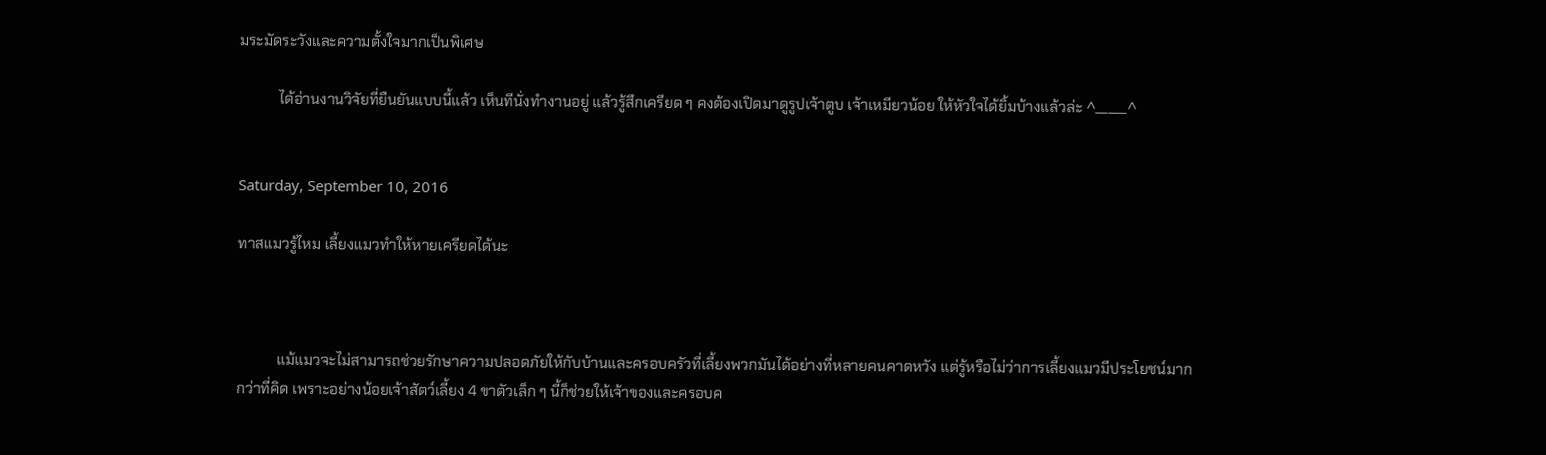มระมัดระวังและความตั้งใจมากเป็นพิเศษ

           ได้อ่านงานวิจัยที่ยืนยันแบบนี้แล้ว เห็นทีนั่งทำงานอยู่ แล้วรู้สึกเครียด ๆ คงต้องเปิดมาดูรูปเจ้าตูบ เจ้าเหมียวน้อย ให้หัวใจได้ยิ้มบ้างแล้วล่ะ ^_____^


Saturday, September 10, 2016

ทาสแมวรู้ไหม เลี้ยงแมวทำให้หายเครียดได้นะ



           แม้แมวจะไม่สามารถช่วยรักษาความปลอดภัยให้กับบ้านและครอบครัวที่เลี้ยงพวกมันได้อย่างที่หลายคนคาดหวัง แต่รู้หรือไม่ว่าการเลี้ยงแมวมีประโยชน์มากกว่าที่คิด เพราะอย่างน้อยเจ้าสัตว์เลี้ยง 4 ขาตัวเล็ก ๆ นี้ก็ช่วยให้เจ้าของและครอบค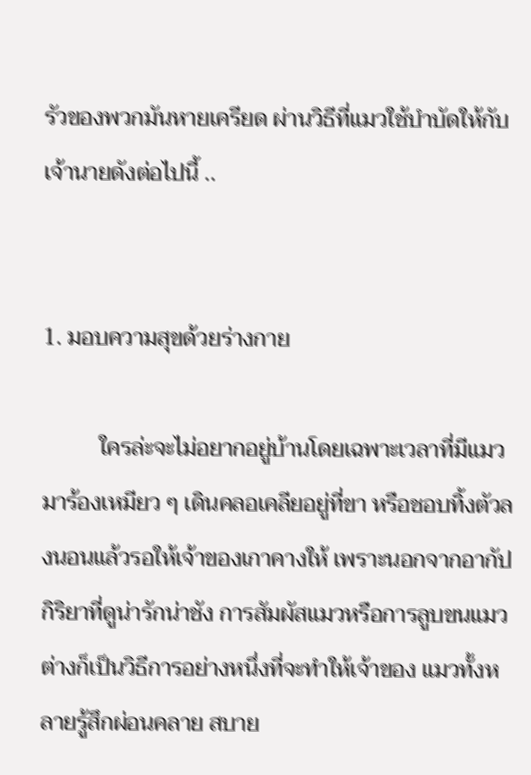รัวของพวกมันหายเครียด ผ่านวิธีที่แมวใช้บำบัดให้กับเจ้านายดังต่อไปนี้ ..


1. มอบความสุขด้วยร่างกาย

          ใครล่ะจะไม่อยากอยู่บ้านโดยเฉพาะเวลาที่มีแมวมาร้องเหมียว ๆ เดินคลอเคลียอยู่ที่ขา หรือชอบทิ้งตัวลงนอนแล้วรอให้เจ้าของเกาคางให้ เพราะนอกจากอากัปกิริยาที่ดูน่ารักน่าชัง การสัมผัสแมวหรือการลูบขนแมวต่างก็เป็นวิธีการอย่างหนึ่งที่จะทำให้เจ้าของ แมวทั้งหลายรู้สึกผ่อนคลาย สบาย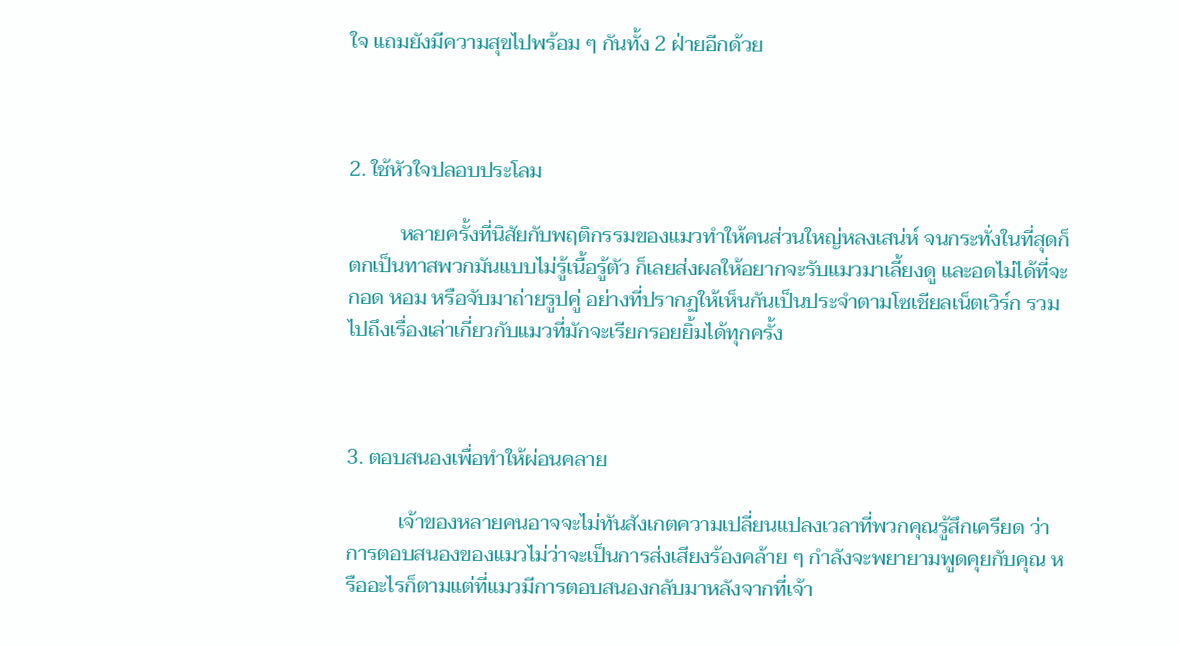ใจ แถมยังมีความสุขไปพร้อม ๆ กันทั้ง 2 ฝ่ายอีกด้วย



2. ใช้หัวใจปลอบประโลม

          หลายครั้งที่นิสัยกับพฤติกรรมของแมวทำให้คนส่วนใหญ่หลงเสน่ห์ จนกระทั่งในที่สุดก็ตกเป็นทาสพวกมันแบบไม่รู้เนื้อรู้ตัว ก็เลยส่งผลให้อยากจะรับแมวมาเลี้ยงดู และอดไม่ได้ที่จะกอด หอม หรือจับมาถ่ายรูปคู่ อย่างที่ปรากฏให้เห็นกันเป็นประจำตามโซเชียลเน็ตเวิร์ก รวมไปถึงเรื่องเล่าเกี่ยวกับแมวที่มักจะเรียกรอยยิ้มได้ทุกครั้ง



3. ตอบสนองเพื่อทำให้ผ่อนคลาย

          เจ้าของหลายคนอาจจะไม่ทันสังเกตความเปลี่ยนแปลงเวลาที่พวกคุณรู้สึกเครียด ว่า การตอบสนองของแมวไม่ว่าจะเป็นการส่งเสียงร้องคล้าย ๆ กำลังจะพยายามพูดคุยกับคุณ หรืออะไรก็ตามแต่ที่แมวมีการตอบสนองกลับมาหลังจากที่เจ้า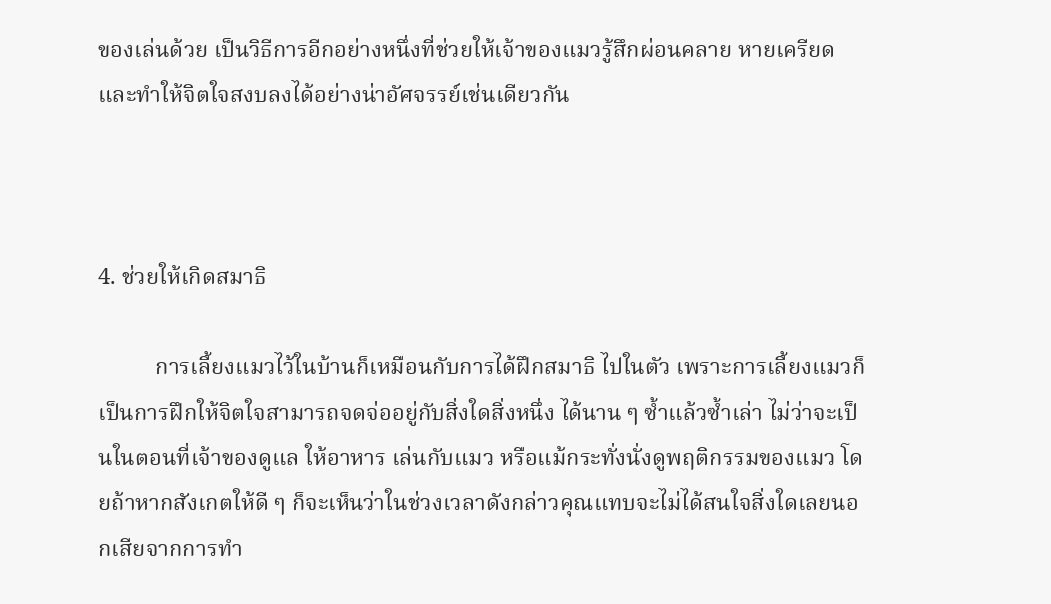ของเล่นด้วย เป็นวิธีการอีกอย่างหนึ่งที่ช่วยให้เจ้าของแมวรู้สึกผ่อนคลาย หายเครียดและทำให้จิตใจสงบลงได้อย่างน่าอัศจรรย์เช่นเดียวกัน



4. ช่วยให้เกิดสมาธิ

          การเลี้ยงแมวไว้ในบ้านก็เหมือนกับการได้ฝึกสมาธิ ไปในตัว เพราะการเลี้ยงแมวก็เป็นการฝึกให้จิตใจสามารถจดจ่ออยู่กับสิ่งใดสิ่งหนึ่ง ได้นาน ๆ ซ้ำแล้วซ้ำเล่า ไม่ว่าจะเป็นในตอนที่เจ้าของดูแล ให้อาหาร เล่นกับแมว หรือแม้กระทั่งนั่งดูพฤติกรรมของแมว โดยถ้าหากสังเกตให้ดี ๆ ก็จะเห็นว่าในช่วงเวลาดังกล่าวคุณแทบจะไม่ได้สนใจสิ่งใดเลยนอกเสียจากการทำ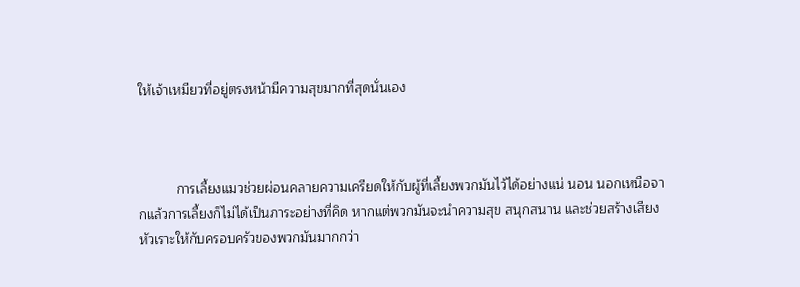ให้เจ้าเหมียวที่อยู่ตรงหน้ามีความสุขมากที่สุดนั่นเอง



          การเลี้ยงแมวช่วยผ่อนคลายความเครียดให้กับผู้ที่เลี้ยงพวกมันไว้ได้อย่างแน่ นอน นอกเหนือจากแล้วการเลี้ยงก็ไม่ได้เป็นภาระอย่างที่คิด หากแต่พวกมันจะนำความสุข สนุกสนาน และช่วยสร้างเสียงหัวเราะให้กับครอบครัวของพวกมันมากกว่า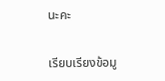นะคะ


เรียบเรียงข้อมู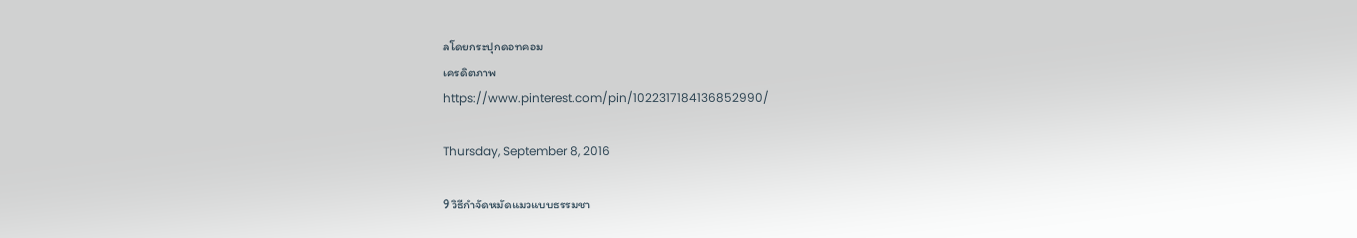ลโดยกระปุกดอทคอม
เครดิตภาพ
https://www.pinterest.com/pin/1022317184136852990/

Thursday, September 8, 2016

9 วิธีกำจัดหมัดแมวแบบธรรมชา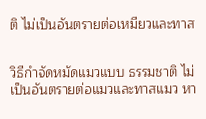ติ ไม่เป็นอันตรายต่อเหมียวและทาส


วิธีกำจัดหมัดแมวแบบ ธรรมชาติ ไม่เป็นอันตรายต่อแมวและทาสแมว หา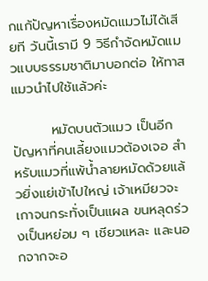กแก้ปัญหาเรื่องหมัดแมวไม่ได้เสียที วันนี้เรามี 9 วิธีกำจัดหมัดแมวแบบธรรมชาติมาบอกต่อ ให้ทาสแมวนำไปใช้แล้วค่ะ

        หมัดบนตัวแมว เป็นอีกปัญหาที่คนเลี้ยงแมวต้องเจอ สำหรับแมวที่แพ้น้ำลายหมัดด้วยแล้วยิ่งแย่เข้าไปใหญ่ เจ้าเหมียวจะเกาจนกระทั่งเป็นแผล ขนหลุดร่วงเป็นหย่อม ๆ เชียวแหละ และนอกจากจะอ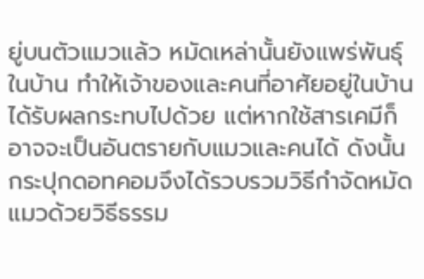ยู่บนตัวแมวแล้ว หมัดเหล่านั้นยังแพร่พันธุ์ในบ้าน ทำให้เจ้าของและคนที่อาศัยอยู่ในบ้านได้รับผลกระทบไปด้วย แต่หากใช้สารเคมีก็อาจจะเป็นอันตรายกับแมวและคนได้ ดังนั้นกระปุกดอทคอมจึงได้รวบรวมวิธีกำจัดหมัดแมวด้วยวิธีธรรม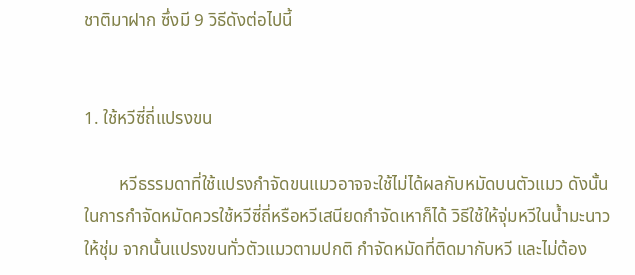ชาติมาฝาก ซึ่งมี 9 วิธีดังต่อไปนี้


1. ใช้หวีซี่ถี่แปรงขน

        หวีธรรมดาที่ใช้แปรงกำจัดขนแมวอาจจะใช้ไม่ได้ผลกับหมัดบนตัวแมว ดังนั้นในการกำจัดหมัดควรใช้หวีซี่ถี่หรือหวีเสนียดกำจัดเหาก็ได้ วิธีใช้ให้จุ่มหวีในน้ำมะนาวให้ชุ่ม จากนั้นแปรงขนทั่วตัวแมวตามปกติ กำจัดหมัดที่ติดมากับหวี และไม่ต้อง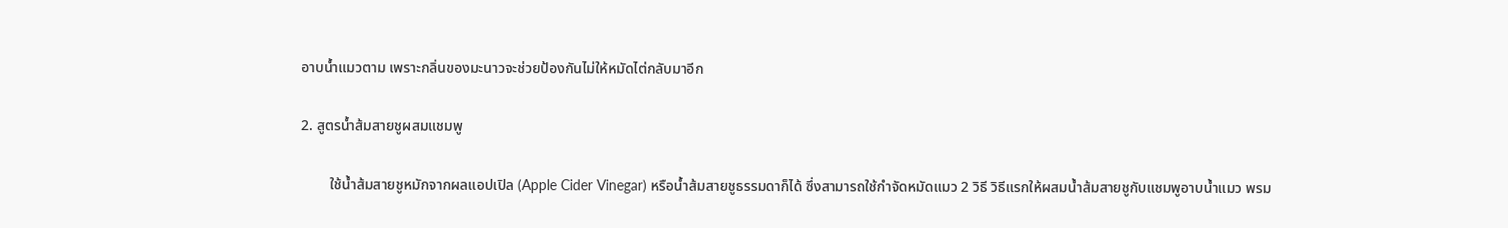อาบน้ำแมวตาม เพราะกลิ่นของมะนาวจะช่วยป้องกันไม่ให้หมัดไต่กลับมาอีก

2. สูตรน้ำส้มสายชูผสมแชมพู

        ใช้น้ำส้มสายชูหมักจากผลแอปเปิล (Apple Cider Vinegar) หรือน้ำส้มสายชูธรรมดาก็ได้ ซึ่งสามารถใช้กำจัดหมัดแมว 2 วิธี วิธีแรกให้ผสมน้ำส้มสายชูกับแชมพูอาบน้ำแมว พรม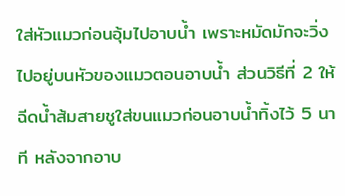ใส่หัวแมวก่อนอุ้มไปอาบน้ำ เพราะหมัดมักจะวิ่งไปอยู่บนหัวของแมวตอนอาบน้ำ ส่วนวิธีที่ 2 ให้ฉีดน้ำส้มสายชูใส่ขนแมวก่อนอาบน้ำทิ้งไว้ 5 นาที หลังจากอาบ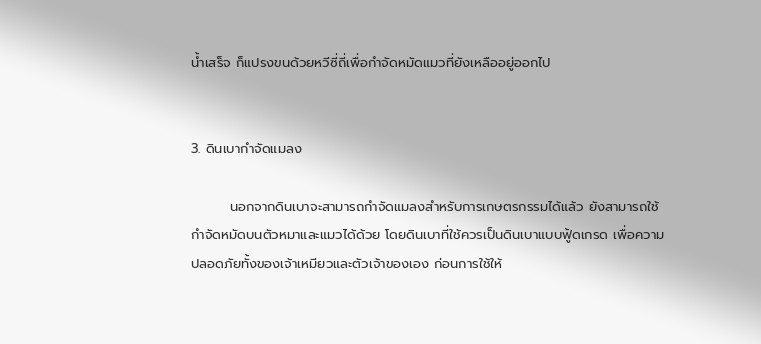น้ำเสร็จ ก็แปรงขนด้วยหวีซี่ถี่เพื่อกำจัดหมัดแมวที่ยังเหลืออยู่ออกไป


3. ดินเบากำจัดแมลง

        นอกจากดินเบาจะสามารถกำจัดแมลงสำหรับการเกษตรกรรมได้แล้ว ยังสามารถใช้กำจัดหมัดบนตัวหมาและแมวได้ด้วย โดยดินเบาที่ใช้ควรเป็นดินเบาแบบฟู้ดเกรด เพื่อความปลอดภัยทั้งของเจ้าเหมียวและตัวเจ้าของเอง ก่อนการใช้ให้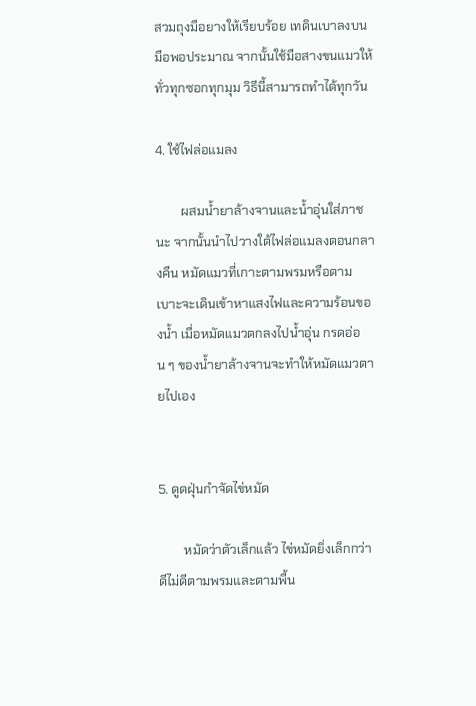สวมถุงมือยางให้เรียบร้อย เทดินเบาลงบนมือพอประมาณ จากนั้นใช้มือสางขนแมวให้ทั่วทุกซอกทุกมุม วิธีนี้สามารถทำได้ทุกวัน

4. ใช้ไฟล่อแมลง

        ผสมน้ำยาล้างจานและน้ำอุ่นใส่ภาชนะ จากนั้นนำไปวางใต้ไฟล่อแมลงตอนกลางคืน หมัดแมวที่เกาะตามพรมหรือตามเบาะจะเดินเข้าหาแสงไฟและความร้อนของน้ำ เมื่อหมัดแมวตกลงไปน้ำอุ่น กรดอ่อน ๆ ของน้ำยาล้างจานจะทำให้หมัดแมวตายไปเอง


5. ดูดฝุ่นกำจัดไข่หมัด

        หมัดว่าตัวเล็กแล้ว ไข่หมัดยิ่งเล็กกว่า ดีไม่ดีตามพรมและตามพื้น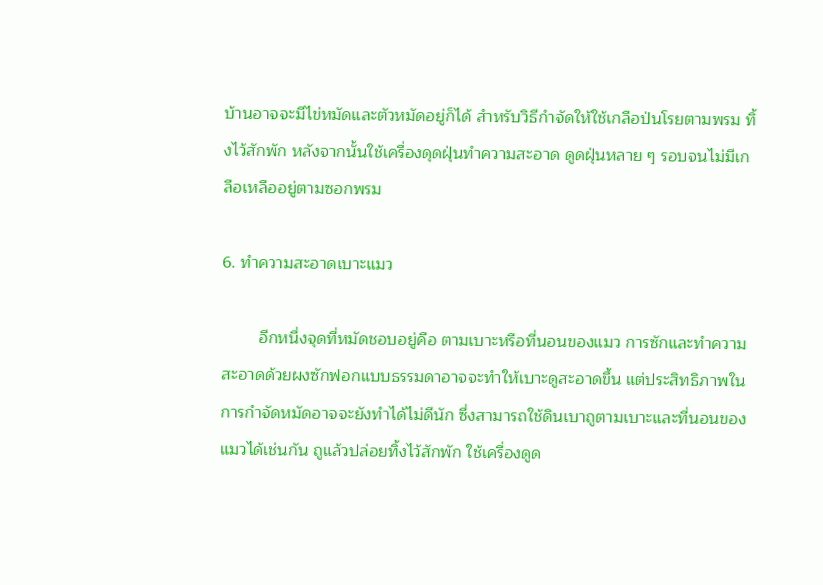บ้านอาจจะมีไข่หมัดและตัวหมัดอยู่ก็ได้ สำหรับวิธีกำจัดให้ใช้เกลือป่นโรยตามพรม ทิ้งไว้สักพัก หลังจากนั้นใช้เครื่องดุดฝุ่นทำความสะอาด ดูดฝุ่นหลาย ๆ รอบจนไม่มีเกลือเหลืออยู่ตามซอกพรม

6. ทำความสะอาดเบาะแมว

        อีกหนึ่งจุดที่หมัดชอบอยู่คือ ตามเบาะหรือที่นอนของแมว การซักและทำความสะอาดด้วยผงซักฟอกแบบธรรมดาอาจจะทำให้เบาะดูสะอาดขึ้น แต่ประสิทธิภาพในการกำจัดหมัดอาจจะยังทำได้ไม่ดีนัก ซึ่งสามารถใช้ดินเบาถูตามเบาะและที่นอนของแมวได้เช่นกัน ถูแล้วปล่อยทิ้งไว้สักพัก ใช้เครื่องดูด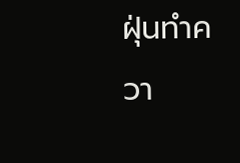ฝุ่นทำควา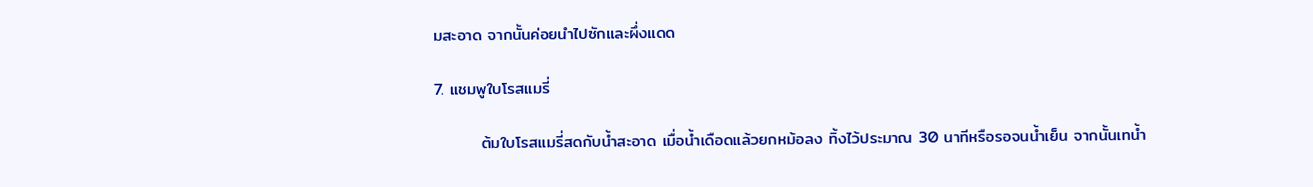มสะอาด จากนั้นค่อยนำไปซักและผึ่งแดด

7. แชมพูใบโรสแมรี่

        ต้มใบโรสแมรี่สดกับน้ำสะอาด เมื่อน้ำเดือดแล้วยกหม้อลง ทิ้งไว้ประมาณ 30 นาทีหรือรอจนน้ำเย็น จากนั้นเทน้ำ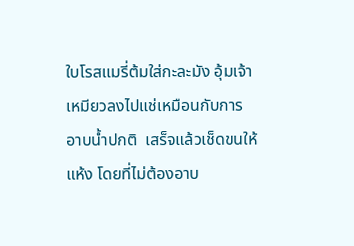ใบโรสแมรี่ต้มใส่กะละมัง อุ้มเจ้าเหมียวลงไปแช่เหมือนกับการอาบน้ำปกติ  เสร็จแล้วเช็ดขนให้แห้ง โดยที่ไม่ต้องอาบ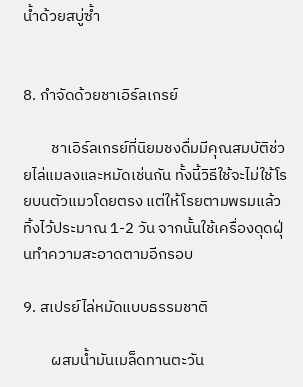น้ำด้วยสบู่ซ้ำ


8. กำจัดด้วยชาเอิร์ลเกรย์

        ชาเอิร์ลเกรย์ที่นิยมชงดื่มมีคุณสมบัติช่วยไล่แมลงและหมัดเช่นกัน ทั้งนี้วิธีใช้จะไม่ใช้โรยบนตัวแมวโดยตรง แต่ให้โรยตามพรมแล้วทิ้งไว้ประมาณ 1-2 วัน จากนั้นใช้เครื่องดุดฝุ่นทำความสะอาดตามอีกรอบ

9. สเปรย์ไล่หมัดแบบธรรมชาติ

        ผสมน้ำมันเมล็ดทานตะวัน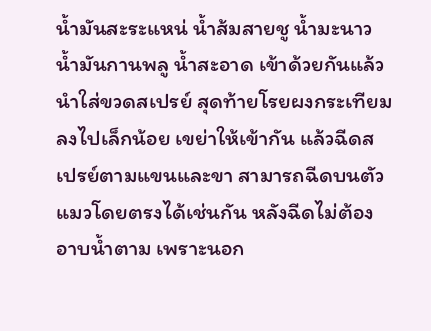น้ำมันสะระแหน่ น้ำส้มสายชู น้ำมะนาว น้ำมันกานพลู น้ำสะอาด เข้าด้วยกันแล้วนำใส่ขวดสเปรย์ สุดท้ายโรยผงกระเทียมลงไปเล็กน้อย เขย่าให้เข้ากัน แล้วฉีดสเปรย์ตามแขนและขา สามารถฉีดบนตัวแมวโดยตรงได้เช่นกัน หลังฉีดไม่ต้องอาบน้ำตาม เพราะนอก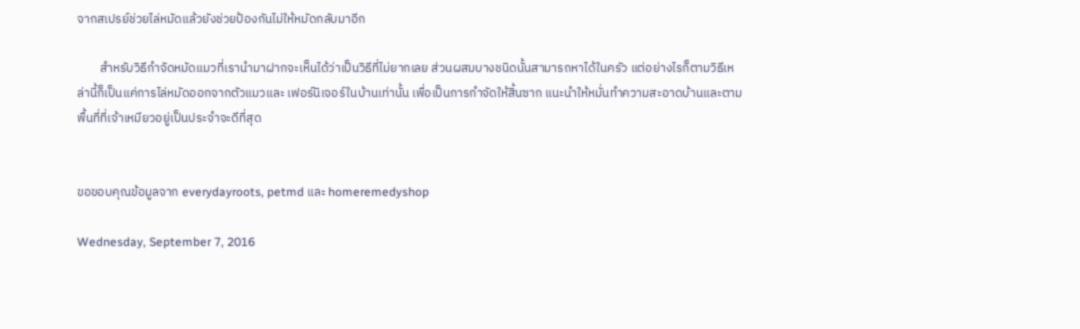จากสเปรย์ช่วยไล่หมัดแล้วยังช่วยป้องกันไม่ให้หมัดกลับมาอีก

        สำหรับวิธีกำจัดหมัดแมวที่เรานำมาฝากจะเห็นได้ว่าเป็นวิธีที่ไม่ยากเลย ส่วนผสมบางชนิดนั้นสามารถหาได้ในครัว แต่อย่างไรก็ตามวิธีเหล่านี้ก็เป็นแค่การไล่หมัดออกจากตัวแมวและ เฟอร์นิเจอร์ในบ้านเท่านั้น เพื่อเป็นการกำจัดให้สิ้นซาก แนะนำให้หมั่นทำความสะอาดบ้านและตามพื้นที่ที่เจ้าเหมียวอยู่เป็นประจำจะดีที่สุด


ขอขอบคุณข้อมูลจาก everydayroots, petmd และ homeremedyshop

Wednesday, September 7, 2016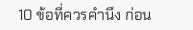10 ข้อที่ควรคำนึง ก่อน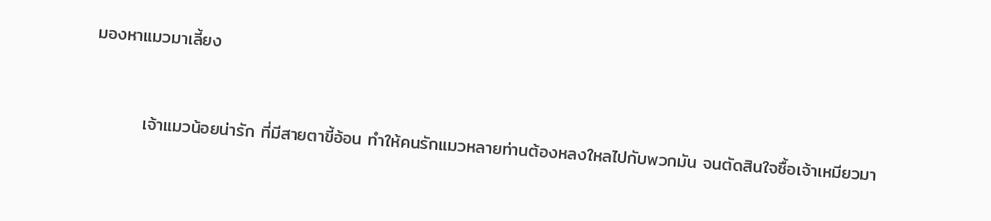มองหาแมวมาเลี้ยง



        เจ้าแมวน้อยน่ารัก ที่มีสายตาขี้อ้อน ทำให้คนรักแมวหลายท่านต้องหลงใหลไปกับพวกมัน จนตัดสินใจซื้อเจ้าเหมียวมา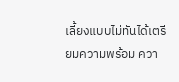เลี้ยงแบบไม่ทันได้เตรียมความพร้อม ควา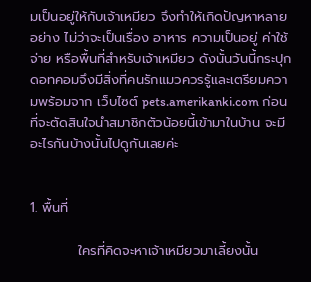มเป็นอยู่ให้กับเจ้าเหมียว จึงทำให้เกิดปัญหาหลายอย่าง ไม่ว่าจะเป็นเรื่อง อาหาร ความเป็นอยู่ ค่าใช้จ่าย หรือพื้นที่สำหรับเจ้าเหมียว ดังนั้นวันนี้กระปุกดอทคอมจึงมีสิ่งที่คนรักแมวควรรู้และเตรียมความพร้อมจาก เว็บไซต์ pets.amerikanki.com ก่อนที่จะตัดสินใจนำสมาชิกตัวน้อยนี้เข้ามาในบ้าน จะมีอะไรกันบ้างนั้นไปดูกันเลยค่ะ


1. พื้นที่

          ใครที่คิดจะหาเจ้าเหมียวมาเลี้ยงนั้น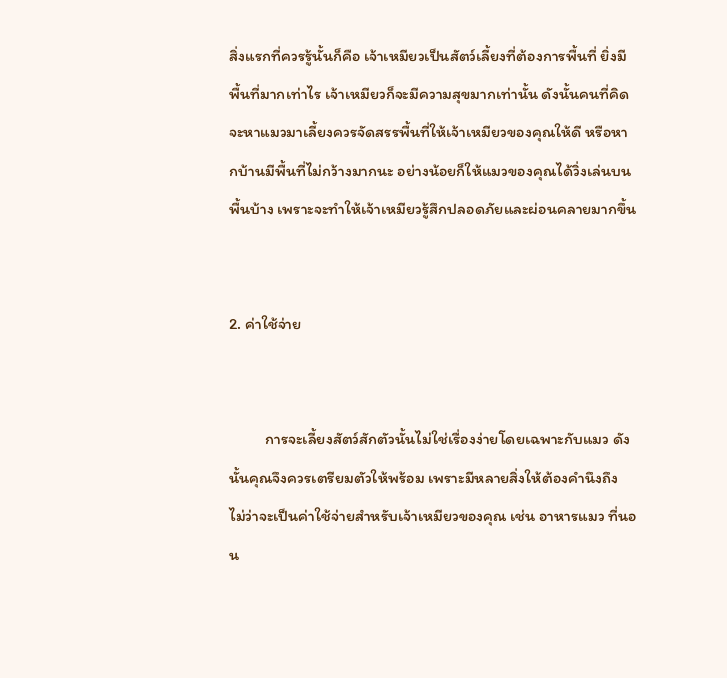สิ่งแรกที่ควรรู้นั้นก็คือ เจ้าเหมียวเป็นสัตว์เลี้ยงที่ต้องการพื้นที่ ยิ่งมีพื้นที่มากเท่าไร เจ้าเหมียวก็จะมีความสุขมากเท่านั้น ดังนั้นคนที่คิดจะหาแมวมาเลี้ยงควรจัดสรรพื้นที่ให้เจ้าเหมียวของคุณให้ดี หรือหากบ้านมีพื้นที่ไม่กว้างมากนะ อย่างน้อยก็ให้แมวของคุณได้วิ่งเล่นบนพื้นบ้าง เพราะจะทำให้เจ้าเหมียวรู้สึกปลอดภัยและผ่อนคลายมากขึ้น


2. ค่าใช้จ่าย


          การจะเลี้ยงสัตว์สักตัวนั้นไม่ใช่เรื่องง่ายโดยเฉพาะกับแมว ดังนั้นคุณจึงควรเตรียมตัวให้พร้อม เพราะมีหลายสิ่งให้ต้องคำนึงถึง ไม่ว่าจะเป็นค่าใช้จ่ายสำหรับเจ้าเหมียวของคุณ เช่น อาหารแมว ที่นอน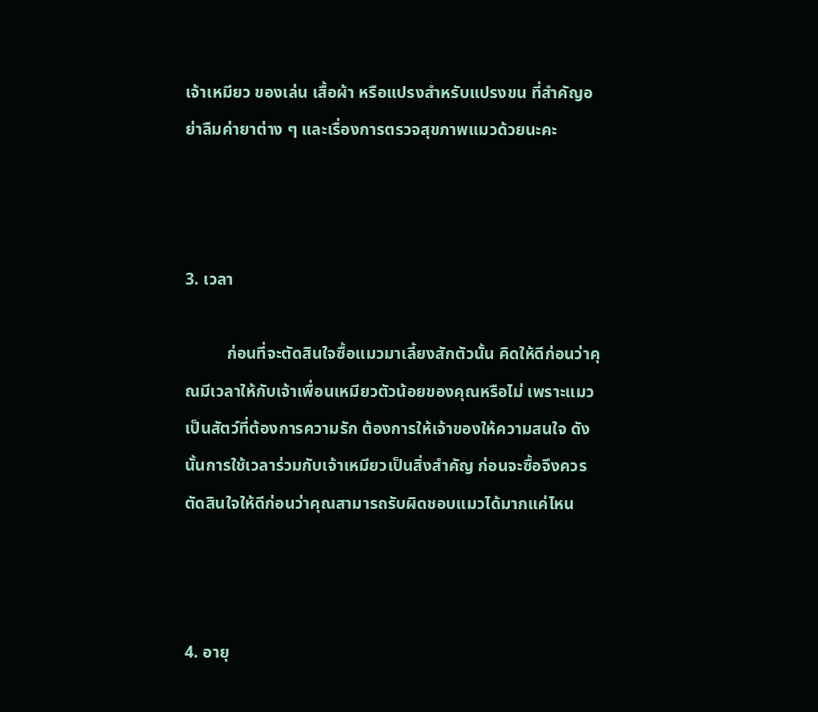เจ้าเหมียว ของเล่น เสื้อผ้า หรือแปรงสำหรับแปรงขน ที่สำคัญอย่าลืมค่ายาต่าง ๆ และเรื่องการตรวจสุขภาพแมวด้วยนะคะ



3. เวลา

          ก่อนที่จะตัดสินใจซื้อแมวมาเลี้ยงสักตัวนั้น คิดให้ดีก่อนว่าคุณมีเวลาให้กับเจ้าเพื่อนเหมียวตัวน้อยของคุณหรือไม่ เพราะแมวเป็นสัตว์ที่ต้องการความรัก ต้องการให้เจ้าของให้ความสนใจ ดังนั้นการใช้เวลาร่วมกับเจ้าเหมียวเป็นสิ่งสำคัญ ก่อนจะซื้อจึงควรตัดสินใจให้ดีก่อนว่าคุณสามารถรับผิดชอบแมวได้มากแค่ไหน



4. อายุ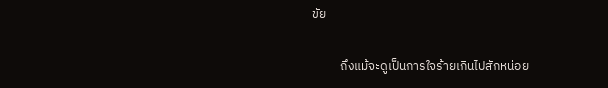ขัย

          ถึงแม้จะดูเป็นการใจร้ายเกินไปสักหน่อย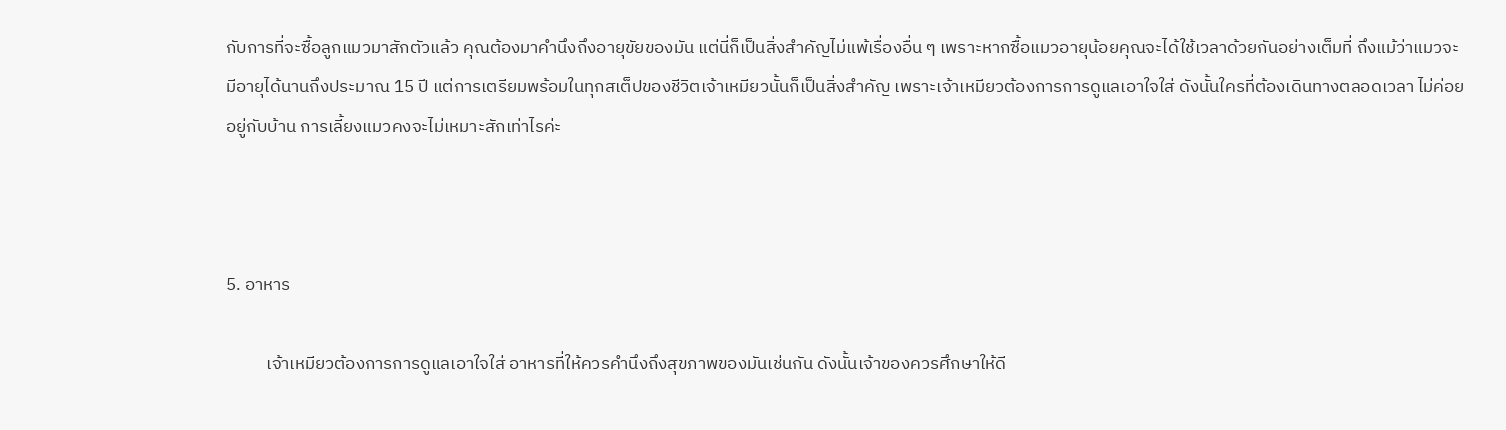กับการที่จะซื้อลูกแมวมาสักตัวแล้ว คุณต้องมาคำนึงถึงอายุขัยของมัน แต่นี่ก็เป็นสิ่งสำคัญไม่แพ้เรื่องอื่น ๆ เพราะหากซื้อแมวอายุน้อยคุณจะได้ใช้เวลาด้วยกันอย่างเต็มที่ ถึงแม้ว่าแมวจะมีอายุได้นานถึงประมาณ 15 ปี แต่การเตรียมพร้อมในทุกสเต็ปของชีวิตเจ้าเหมียวนั้นก็เป็นสิ่งสำคัญ เพราะเจ้าเหมียวต้องการการดูแลเอาใจใส่ ดังนั้นใครที่ต้องเดินทางตลอดเวลา ไม่ค่อยอยู่กับบ้าน การเลี้ยงแมวคงจะไม่เหมาะสักเท่าไรค่ะ



5. อาหาร

          เจ้าเหมียวต้องการการดูแลเอาใจใส่ อาหารที่ให้ควรคำนึงถึงสุขภาพของมันเช่นกัน ดังนั้นเจ้าของควรศึกษาให้ดี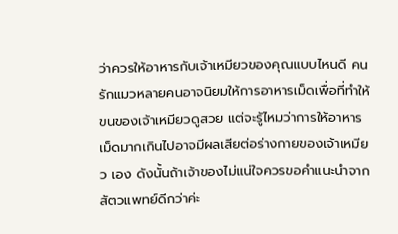ว่าควรให้อาหารกับเจ้าเหมียวของคุณแบบไหนดี คนรักแมวหลายคนอาจนิยมให้การอาหารเม็ดเพื่อที่ทำให้ขนของเจ้าเหมียวดูสวย แต่จะรู้ไหมว่าการให้อาหารเม็ดมากเกินไปอาจมีผลเสียต่อร่างกายของเจ้าเหมียว เอง ดังนั้นถ้าเจ้าของไม่แน่ใจควรขอคำแนะนำจากสัตวแพทย์ดีกว่าค่ะ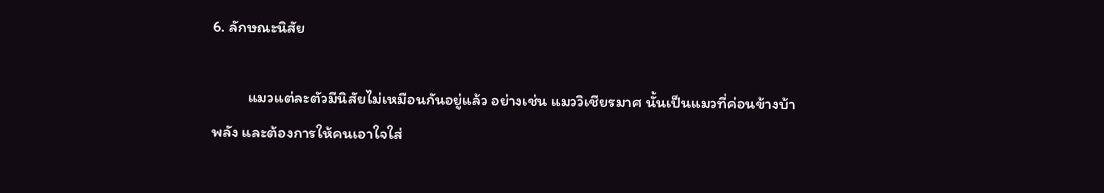6. ลักษณะนิสัย

          แมวแต่ละตัวมีนิสัยไม่เหมือนกันอยู่แล้ว อย่างเช่น แมววิเชียรมาศ นั้นเป็นแมวที่ค่อนข้างบ้าพลัง และต้องการให้คนเอาใจใส่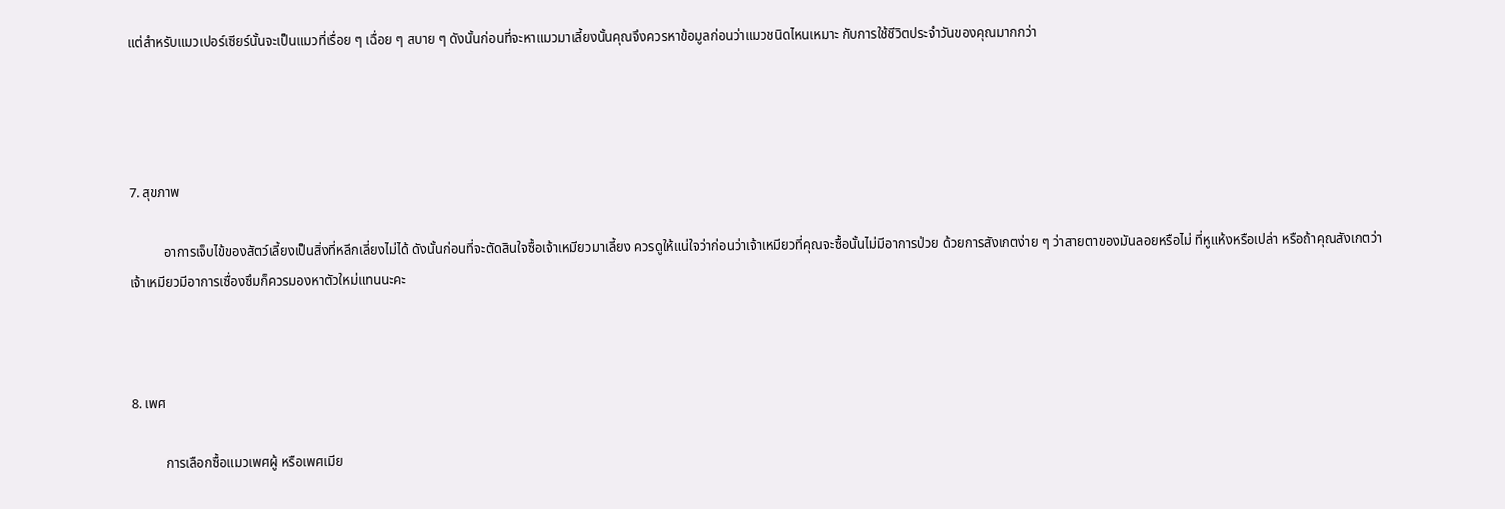แต่สำหรับแมวเปอร์เซียร์นั้นจะเป็นแมวที่เรื่อย ๆ เฉื่อย ๆ สบาย ๆ ดังนั้นก่อนที่จะหาแมวมาเลี้ยงนั้นคุณจึงควรหาข้อมูลก่อนว่าแมวชนิดไหนเหมาะ กับการใช้ชีวิตประจำวันของคุณมากกว่า




7. สุขภาพ

          อาการเจ็บไข้ของสัตว์เลี้ยงเป็นสิ่งที่หลีกเลี่ยงไม่ได้ ดังนั้นก่อนที่จะตัดสินใจซื้อเจ้าเหมียวมาเลี้ยง ควรดูให้แน่ใจว่าก่อนว่าเจ้าเหมียวที่คุณจะซื้อนั้นไม่มีอาการป่วย ด้วยการสังเกตง่าย ๆ ว่าสายตาของมันลอยหรือไม่ ที่หูแห้งหรือเปล่า หรือถ้าคุณสังเกตว่าเจ้าเหมียวมีอาการเซื่องซึมก็ควรมองหาตัวใหม่แทนนะคะ



8. เพศ

          การเลือกซื้อแมวเพศผู้ หรือเพศเมีย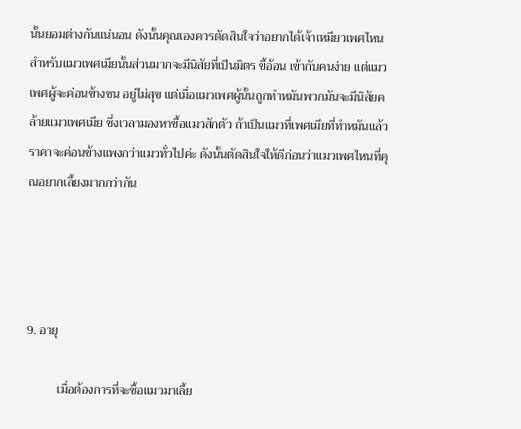นั้นยอมต่างกันแน่นอน ดังนั้นคุณเองควรตัดสินใจว่าอยากได้เจ้าเหมียวเพศไหน สำหรับแมวเพศเมียนั้นส่วนมากจะมีนิสัยที่เป็นมิตร ขี้อ้อน เข้ากับคนง่าย แต่แมวเพศผู้จะค่อนข้างซน อยู่ไม่สุข แต่เมื่อแมวเพศผู้นั้นถูกทำหมันพวกมันจะมีนิสัยคล้ายแมวเพศเมีย ซึ่งเวลามองหาซื้อแมวสักตัว ถ้าเป็นแมวที่เพศเมียที่ทำหมันแล้วราคาจะค่อนข้างแพงกว่าแมวทั่วไปค่ะ ดังนั้นตัดสินใจให้ดีก่อนว่าแมวเพศไหนที่คุณอยากเลี้ยงมากกว่ากัน




9. อายุ

          เมื่อต้องการที่จะซื้อแมวมาเลี้ย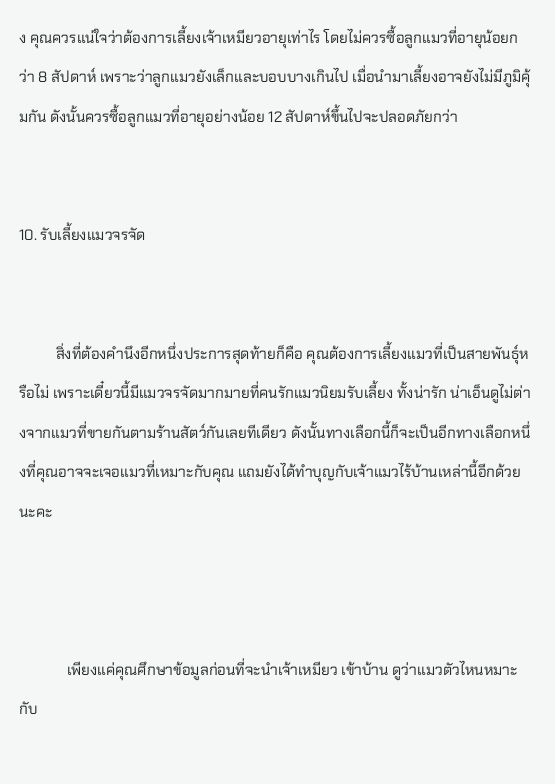ง คุณควรแน่ใจว่าต้องการเลี้ยงเจ้าเหมียวอายุเท่าไร โดยไม่ควรซื้อลูกแมวที่อายุน้อยกว่า 8 สัปดาห์ เพราะว่าลูกแมวยังเล็กและบอบบางเกินไป เมื่อนำมาเลี้ยงอาจยังไม่มีภูมิคุ้มกัน ดังนั้นควรซื้อลูกแมวที่อายุอย่างน้อย 12 สัปดาห์ขึ้นไปจะปลอดภัยกว่า


10. รับเลี้ยงแมวจรจัด


          สิ่งที่ต้องคำนึงอีกหนึ่งประการสุดท้ายก็คือ คุณต้องการเลี้ยงแมวที่เป็นสายพันธุ์หรือไม่ เพราะเดี๋ยวนี้มีแมวจรจัดมากมายที่คนรักแมวนิยมรับเลี้ยง ทั้งน่ารัก น่าเอ็นดูไม่ต่างจากแมวที่ขายกันตามร้านสัตว์กันเลยทีเดียว ดังนั้นทางเลือกนี้ก็จะเป็นอีกทางเลือกหนึ่งที่คุณอาจจะเจอแมวที่เหมาะกับคุณ แถมยังได้ทำบุญกับเจ้าแมวไร้บ้านเหล่านี้อีกด้วยนะคะ



             เพียงแค่คุณศึกษาข้อมูลก่อนที่จะนำเจ้าเหมียว เข้าบ้าน ดูว่าแมวตัวไหนหมาะกับ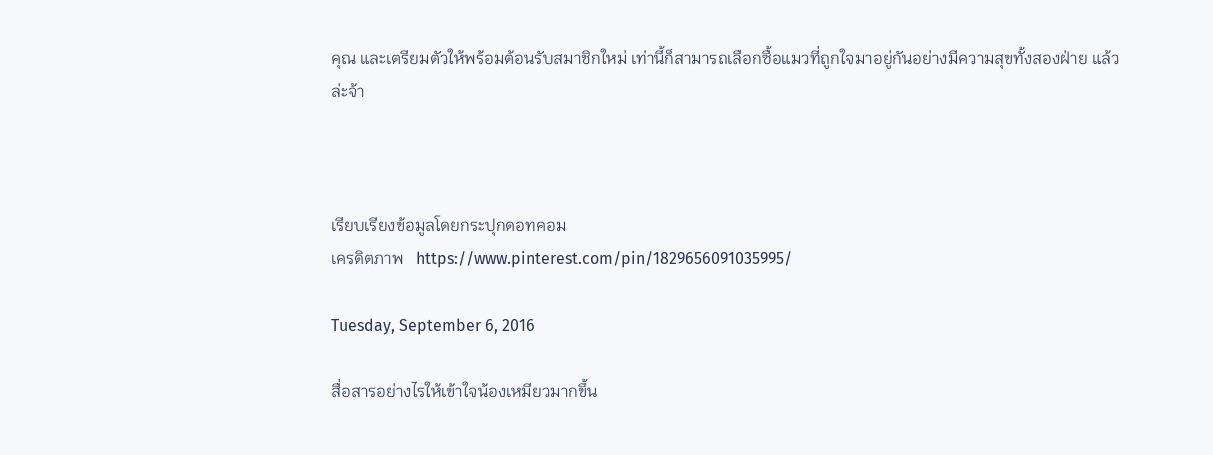คุณ และเตรียมตัวให้พร้อมต้อนรับสมาชิกใหม่ เท่านี้ก็สามารถเลือกซื้อแมวที่ถูกใจมาอยู่กันอย่างมีความสุขทั้งสองฝ่าย แล้วล่ะจ้า



เรียบเรียงข้อมูลโดยกระปุกดอทคอม
เครดิตภาพ   https://www.pinterest.com/pin/1829656091035995/

Tuesday, September 6, 2016

สื่อสารอย่างไรให้เข้าใจน้องเหมียวมากขึ้น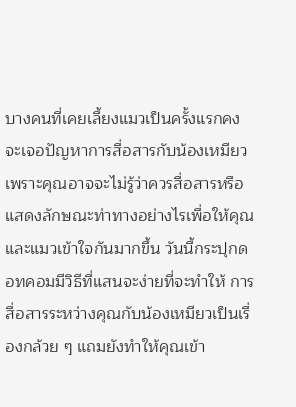บางคนที่เคยเลี้ยงแมวเป็นครั้งแรกคง จะเจอปัญหาการสื่อสารกับน้องเหมียว เพราะคุณอาจจะไม่รู้ว่าควรสื่อสารหรือแสดงลักษณะท่าทางอย่างไรเพื่อให้คุณ และแมวเข้าใจกันมากขึ้น วันนี้กระปุกดอทคอมมีวิธีที่แสนจะง่ายที่จะทำให้ การสื่อสารระหว่างคุณกับน้องเหมียวเป็นเรื่องกล้วย ๆ แถมยังทำให้คุณเข้า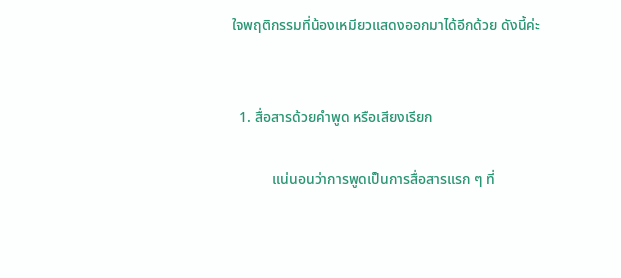ใจพฤติกรรมที่น้องเหมียวแสดงออกมาได้อีกด้วย ดังนี้ค่ะ


  1. สื่อสารด้วยคำพูด หรือเสียงเรียก

           แน่นอนว่าการพูดเป็นการสื่อสารแรก ๆ ที่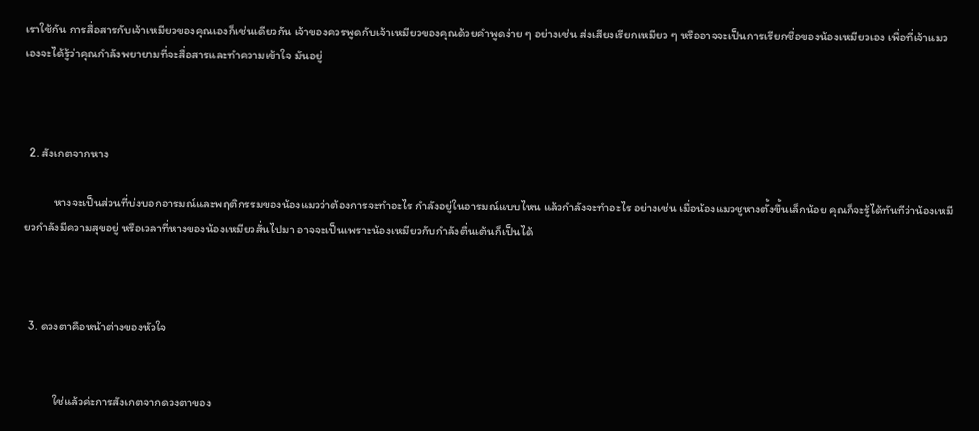เราใช้กัน การสื่อสารกับเจ้าเหมียวของคุณเองก็เช่นเดียวกัน เจ้าของควรพูดกับเจ้าเหมียวของคุณด้วยคำพูดง่าย ๆ อย่างเช่น ส่งเสียงเรียกเหมียว ๆ หรืออาจจะเป็นการเรียกชื่อของน้องเหมียวเอง เพื่อที่เจ้าแมวเองจะได้รู้ว่าคุณกำลังพยายามที่จะสื่อสารและทำความเข้าใจ มันอยู่



  2. สังเกตจากหาง

           หางจะเป็นส่วนที่บ่งบอกอารมณ์และพฤติกรรมของน้องแมวว่าต้องการจะทำอะไร กำลังอยู่ในอารมณ์แบบไหน แล้วกำลังจะทำอะไร อย่างเช่น เมื่อน้องแมวชูหางตั้งขึ้นเล็กน้อย คุณก็จะรู้ได้ทันทีว่าน้องเหมียวกำลังมีความสุขอยู่ หรือเวลาที่หางของน้องเหมียวสั่นไปมา อาจจะเป็นเพราะน้องเหมียวกับกำลังตื่นเต้นก็เป็นได้



  3. ดวงตาคือหน้าต่างของหัวใจ


           ใช่แล้วค่ะการสังเกตจากดวงตาของ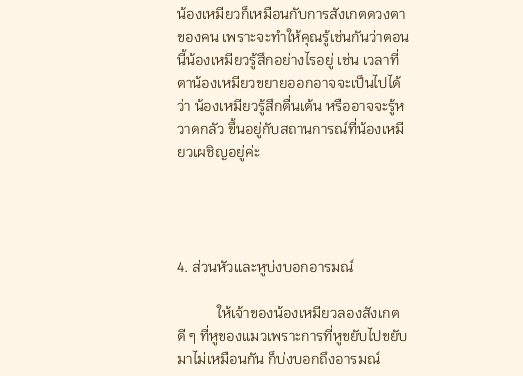น้องเหมียวก็เหมือนกับการสังเกตดวงตาของคน เพราะจะทำให้คุณรู้เช่นกันว่าตอนนี้น้องเหมียวรู้สึกอย่างไรอยู่ เช่น เวลาที่ตาน้องเหมียวขยายออกอาจจะเป็นไปได้ว่า น้องเหมียวรู้สึกตื่นเต้น หรืออาจจะรู้หวาดกลัว ขึ้นอยู่กับสถานการณ์ที่น้องเหมียวเผชิญอยู่ค่ะ




4. ส่วนหัวและหูบ่งบอกอารมณ์

           ให้เจ้าของน้องเหมียวลองสังเกตดี ๆ ที่หูของแมวเพราะการที่หูขยับไปขยับมาไม่เหมือนกัน ก็บ่งบอกถึงอารมณ์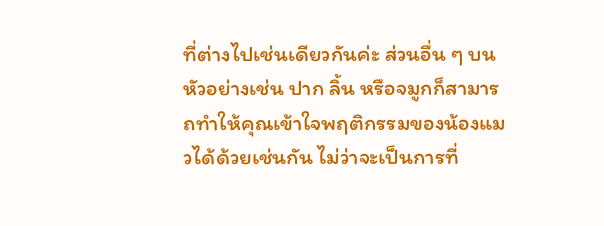ที่ต่างไปเช่นเดียวกันค่ะ ส่วนอื่น ๆ บนหัวอย่างเช่น ปาก ลิ้น หรือจมูกก็สามารถทำให้คุณเข้าใจพฤติกรรมของน้องแมวได้ด้วยเช่นกัน ไม่ว่าจะเป็นการที่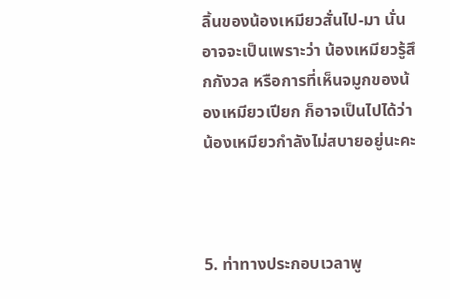ลิ้นของน้องเหมียวสั่นไป-มา นั่นอาจจะเป็นเพราะว่า น้องเหมียวรู้สึกกังวล หรือการที่เห็นจมูกของน้องเหมียวเปียก ก็อาจเป็นไปได้ว่าน้องเหมียวกำลังไม่สบายอยู่นะคะ



5. ท่าทางประกอบเวลาพู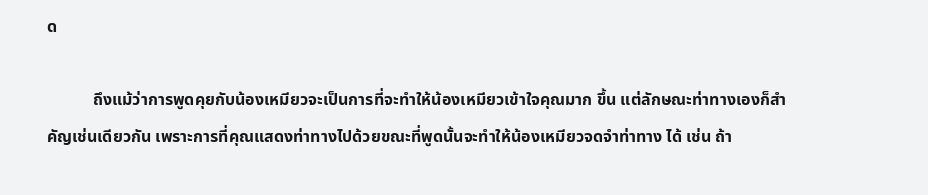ด

           ถึงแม้ว่าการพูดคุยกับน้องเหมียวจะเป็นการที่จะทำให้น้องเหมียวเข้าใจคุณมาก ขึ้น แต่ลักษณะท่าทางเองก็สำคัญเช่นเดียวกัน เพราะการที่คุณแสดงท่าทางไปด้วยขณะที่พูดนั้นจะทำให้น้องเหมียวจดจำท่าทาง ได้ เช่น ถ้า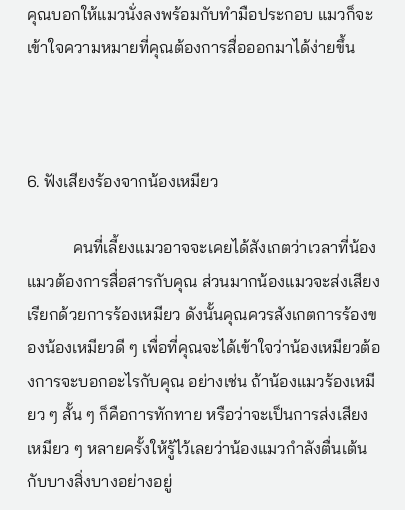คุณบอกให้แมวนั่งลงพร้อมกับทำมือประกอบ แมวก็จะเข้าใจความหมายที่คุณต้องการสื่อออกมาได้ง่ายขึ้น



6. ฟังเสียงร้องจากน้องเหมียว

           คนที่เลี้ยงแมวอาจจะเคยได้สังเกตว่าเวลาที่น้องแมวต้องการสื่อสารกับคุณ ส่วนมากน้องแมวจะส่งเสียงเรียกด้วยการร้องเหมียว ดังนั้นคุณควรสังเกตการร้องของน้องเหมียวดี ๆ เพื่อที่คุณจะได้เข้าใจว่าน้องเหมียวต้องการจะบอกอะไรกับคุณ อย่างเช่น ถ้าน้องแมวร้องเหมียว ๆ สั้น ๆ ก็คือการทักทาย หรือว่าจะเป็นการส่งเสียงเหมียว ๆ หลายครั้งให้รู้ไว้เลยว่าน้องแมวกำลังตื่นเต้นกับบางสิ่งบางอย่างอยู่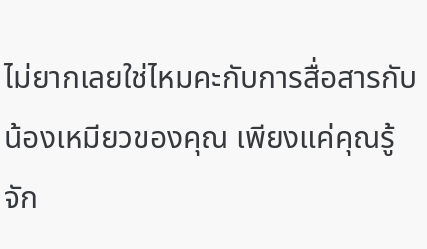ไม่ยากเลยใช่ไหมคะกับการสื่อสารกับน้องเหมียวของคุณ เพียงแค่คุณรู้จัก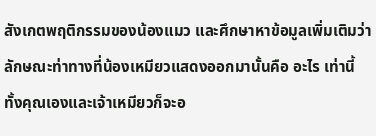สังเกตพฤติกรรมของน้องแมว และศึกษาหาข้อมูลเพิ่มเติมว่าลักษณะท่าทางที่น้องเหมียวแสดงออกมานั้นคือ อะไร เท่านี้ทั้งคุณเองและเจ้าเหมียวก็จะอ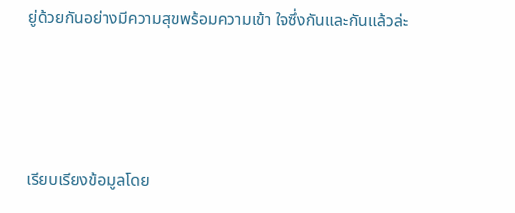ยู่ด้วยกันอย่างมีความสุขพร้อมความเข้า ใจซึ่งกันและกันแล้วล่ะ




เรียบเรียงข้อมูลโดย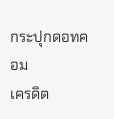กระปุกดอทคอม
เครดิต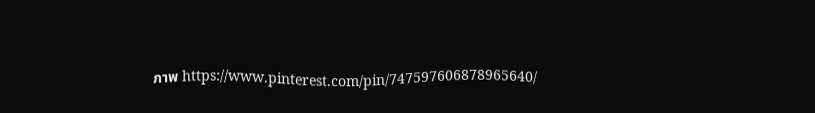ภาพ https://www.pinterest.com/pin/747597606878965640/